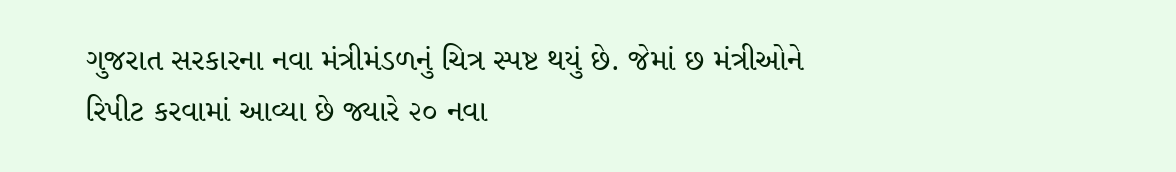ગુજરાત સરકારના નવા મંત્રીમંડળનું ચિત્ર સ્પષ્ટ થયું છે. જેમાં છ મંત્રીઓને રિપીટ કરવામાં આવ્યા છે જ્યારે ૨૦ નવા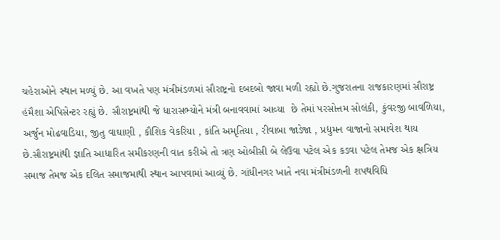ચહેરાઓને સ્થાન મળ્યું છે. આ વખતે પણ મંત્રીમંડળમાં સૌરાષ્ટ્રનો દબદબો જાવા મળી રહ્યો છે.ગુજરાતના રાજકારણમાં સૌરાષ્ટ્ર હંમૈશા એપિસેન્ટર રહ્યું છે. સૌરાષ્ટ્રમાંથી જે ધારાસભ્યોને મંત્રી બનાવવામાં આવ્યા  છે તેમાં પરસોત્તમ સોલંકી, કુંવરજી બાવળિયા, અર્જુન મોઢવાડિયા, જીતુ વાઘાણી , કૌશિક વેકરિયા , કાંતિ અમૃતિયા , રીવાબા જાડેજા , પ્રદ્યુમન વાજાનો સમાવેશ થાય છે.સૌરાષ્ટ્રમાંથી જ્ઞાતિ આધારિત સમીકરણની વાત કરીએ તો ત્રણ ઓબીસી બે લેઉવા પટેલ એક કડવા પટેલ તેમજ એક ક્ષત્રિય સમાજ તેમજ એક દલિત સમાજમાથી સ્થાન આપવામાં આવ્યું છે. ગાંધીનગર ખાતે નવા મંત્રીમંડળની શપથવિધિ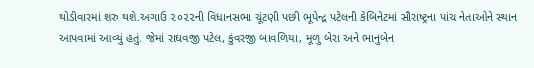થોડીવારમાં શરુ થશે.અગાઉ ૨૦૨૨ની વિધાનસભા ચૂંટણી પછી ભૂપેન્દ્ર પટેલની કેબિનેટમાં સૌરાષ્ટ્રના પાંચ નેતાઓને સ્થાન આપવામાં આવ્યું હતું. જેમાં રાઘવજી પટેલ, કુંવરજી બાવળિયા, મૂળુ બેરા અને ભાનુબેન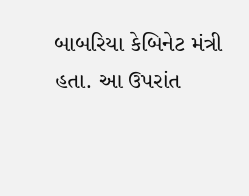બાબરિયા કેબિનેટ મંત્રી હતા. આ ઉપરાંત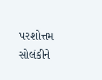પરશોત્તમ સોલંકીને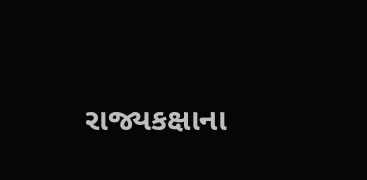રાજ્યકક્ષાના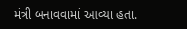મંત્રી બનાવવામાં આવ્યા હતા.